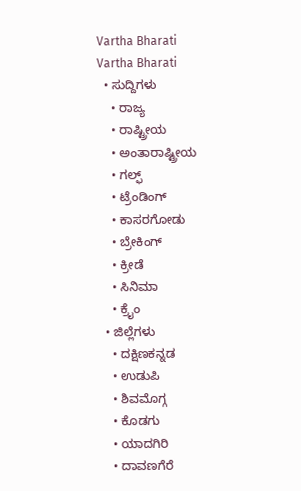Vartha Bharati
Vartha Bharati
  • ಸುದ್ದಿಗಳು
    • ರಾಜ್ಯ
    • ರಾಷ್ಟ್ರೀಯ
    • ಅಂತಾರಾಷ್ಟ್ರೀಯ
    • ಗಲ್ಫ್
    • ಟ್ರೆಂಡಿಂಗ್
    • ಕಾಸರಗೋಡು
    • ಬ್ರೇಕಿಂಗ್
    • ಕ್ರೀಡೆ
    • ಸಿನಿಮಾ
    • ಕ್ರೈಂ
  • ಜಿಲ್ಲೆಗಳು
    • ದಕ್ಷಿಣಕನ್ನಡ
    • ಉಡುಪಿ
    • ಶಿವಮೊಗ್ಗ
    • ಕೊಡಗು
    • ಯಾದಗಿರಿ
    • ದಾವಣಗೆರೆ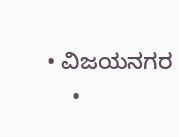• ವಿಜಯನಗರ
    •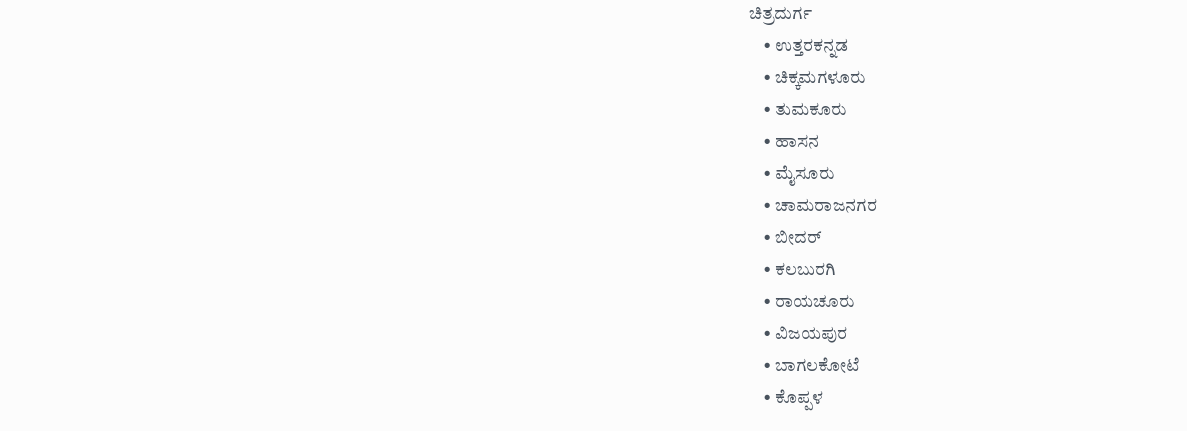ಚಿತ್ರದುರ್ಗ
    • ಉತ್ತರಕನ್ನಡ
    • ಚಿಕ್ಕಮಗಳೂರು
    • ತುಮಕೂರು
    • ಹಾಸನ
    • ಮೈಸೂರು
    • ಚಾಮರಾಜನಗರ
    • ಬೀದರ್‌
    • ಕಲಬುರಗಿ
    • ರಾಯಚೂರು
    • ವಿಜಯಪುರ
    • ಬಾಗಲಕೋಟೆ
    • ಕೊಪ್ಪಳ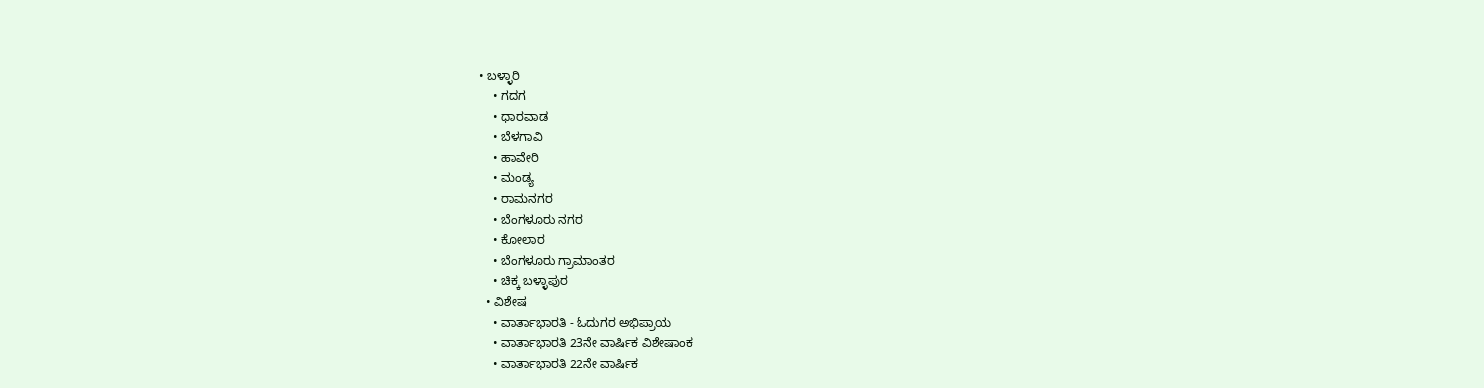• ಬಳ್ಳಾರಿ
    • ಗದಗ
    • ಧಾರವಾಡ‌
    • ಬೆಳಗಾವಿ
    • ಹಾವೇರಿ
    • ಮಂಡ್ಯ
    • ರಾಮನಗರ
    • ಬೆಂಗಳೂರು ನಗರ
    • ಕೋಲಾರ
    • ಬೆಂಗಳೂರು ಗ್ರಾಮಾಂತರ
    • ಚಿಕ್ಕ ಬಳ್ಳಾಪುರ
  • ವಿಶೇಷ
    • ವಾರ್ತಾಭಾರತಿ - ಓದುಗರ ಅಭಿಪ್ರಾಯ
    • ವಾರ್ತಾಭಾರತಿ 23ನೇ ವಾರ್ಷಿಕ ವಿಶೇಷಾಂಕ
    • ವಾರ್ತಾಭಾರತಿ 22ನೇ ವಾರ್ಷಿಕ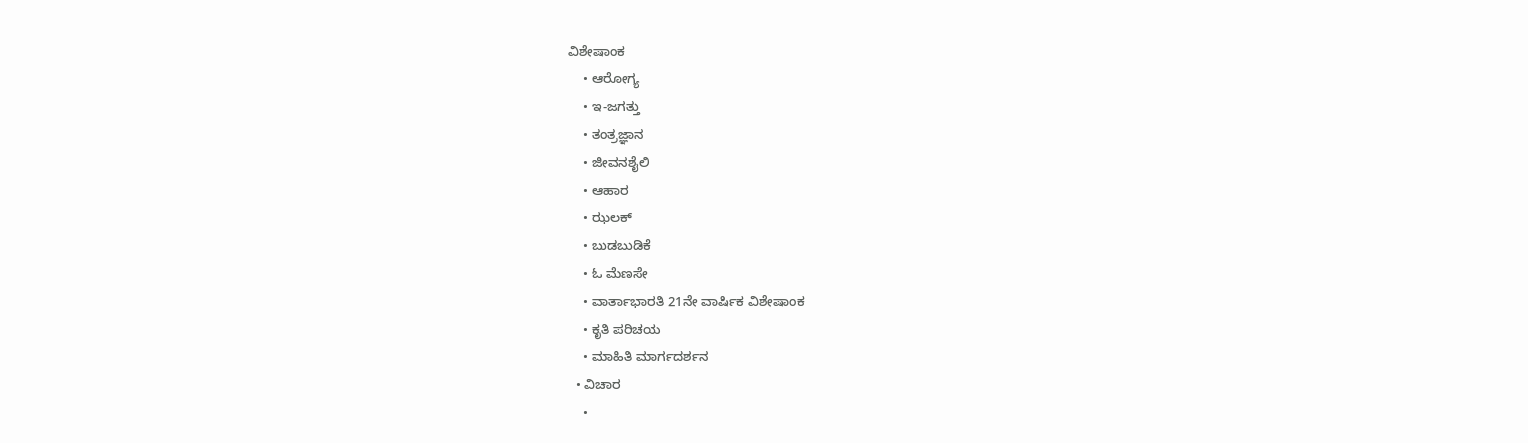ವಿಶೇಷಾಂಕ
    • ಆರೋಗ್ಯ
    • ಇ-ಜಗತ್ತು
    • ತಂತ್ರಜ್ಞಾನ
    • ಜೀವನಶೈಲಿ
    • ಆಹಾರ
    • ಝಲಕ್
    • ಬುಡಬುಡಿಕೆ
    • ಓ ಮೆಣಸೇ
    • ವಾರ್ತಾಭಾರತಿ 21ನೇ ವಾರ್ಷಿಕ ವಿಶೇಷಾಂಕ
    • ಕೃತಿ ಪರಿಚಯ
    • ಮಾಹಿತಿ ಮಾರ್ಗದರ್ಶನ
  • ವಿಚಾರ
    •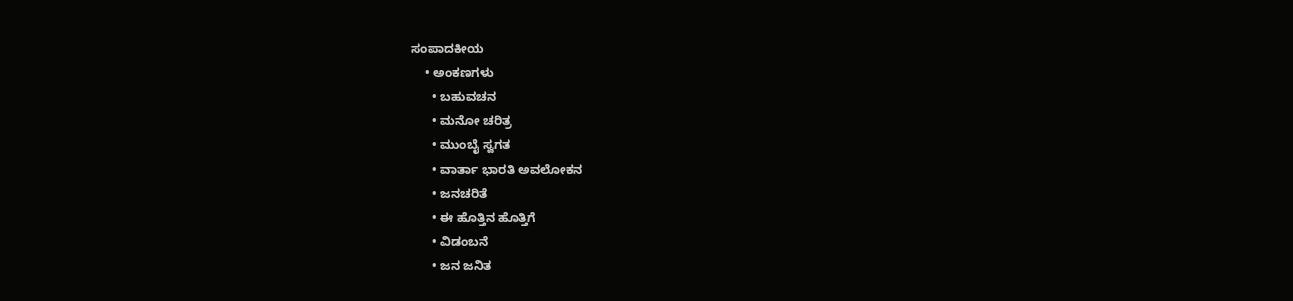ಸಂಪಾದಕೀಯ
    • ಅಂಕಣಗಳು
      • ಬಹುವಚನ
      • ಮನೋ ಚರಿತ್ರ
      • ಮುಂಬೈ ಸ್ವಗತ
      • ವಾರ್ತಾ ಭಾರತಿ ಅವಲೋಕನ
      • ಜನಚರಿತೆ
      • ಈ ಹೊತ್ತಿನ ಹೊತ್ತಿಗೆ
      • ವಿಡಂಬನೆ
      • ಜನ ಜನಿತ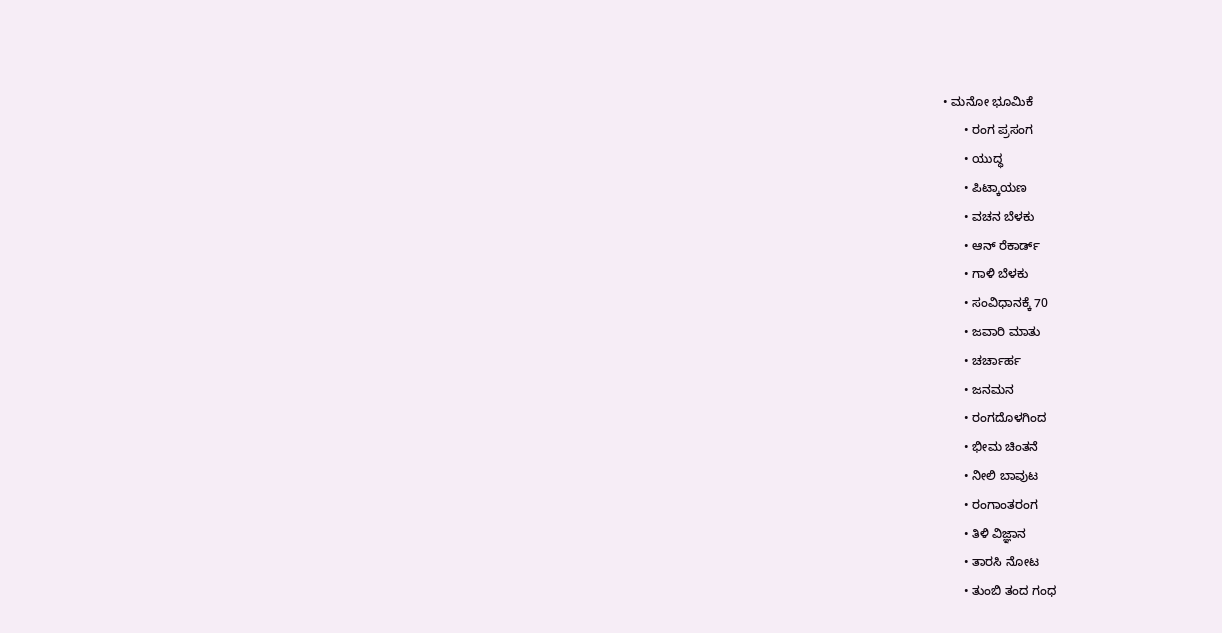• ಮನೋ ಭೂಮಿಕೆ
      • ರಂಗ ಪ್ರಸಂಗ
      • ಯುದ್ಧ
      • ಪಿಟ್ಕಾಯಣ
      • ವಚನ ಬೆಳಕು
      • ಆನ್ ರೆಕಾರ್ಡ್
      • ಗಾಳಿ ಬೆಳಕು
      • ಸಂವಿಧಾನಕ್ಕೆ 70
      • ಜವಾರಿ ಮಾತು
      • ಚರ್ಚಾರ್ಹ
      • ಜನಮನ
      • ರಂಗದೊಳಗಿಂದ
      • ಭೀಮ ಚಿಂತನೆ
      • ನೀಲಿ ಬಾವುಟ
      • ರಂಗಾಂತರಂಗ
      • ತಿಳಿ ವಿಜ್ಞಾನ
      • ತಾರಸಿ ನೋಟ
      • ತುಂಬಿ ತಂದ ಗಂಧ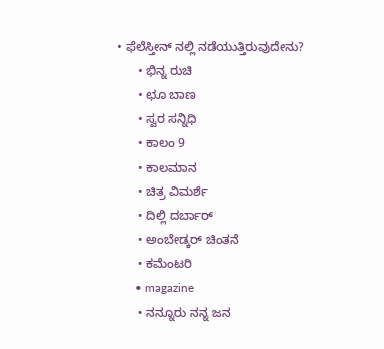• ಫೆಲೆಸ್ತೀನ್ ‌ನಲ್ಲಿ ನಡೆಯುತ್ತಿರುವುದೇನು?
      • ಭಿನ್ನ ರುಚಿ
      • ಛೂ ಬಾಣ
      • ಸ್ವರ ಸನ್ನಿಧಿ
      • ಕಾಲಂ 9
      • ಕಾಲಮಾನ
      • ಚಿತ್ರ ವಿಮರ್ಶೆ
      • ದಿಲ್ಲಿ ದರ್ಬಾರ್
      • ಅಂಬೇಡ್ಕರ್ ಚಿಂತನೆ
      • ಕಮೆಂಟರಿ
      • magazine
      • ನನ್ನೂರು ನನ್ನ ಜನ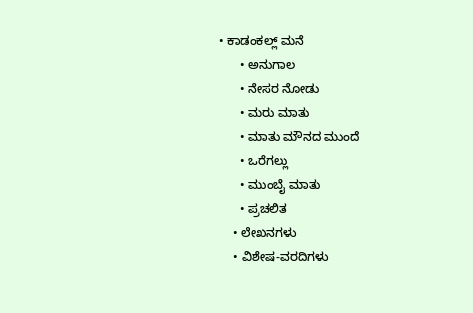• ಕಾಡಂಕಲ್ಲ್ ಮನೆ
      • ಅನುಗಾಲ
      • ನೇಸರ ನೋಡು
      • ಮರು ಮಾತು
      • ಮಾತು ಮೌನದ ಮುಂದೆ
      • ಒರೆಗಲ್ಲು
      • ಮುಂಬೈ ಮಾತು
      • ಪ್ರಚಲಿತ
    • ಲೇಖನಗಳು
    • ವಿಶೇಷ-ವರದಿಗಳು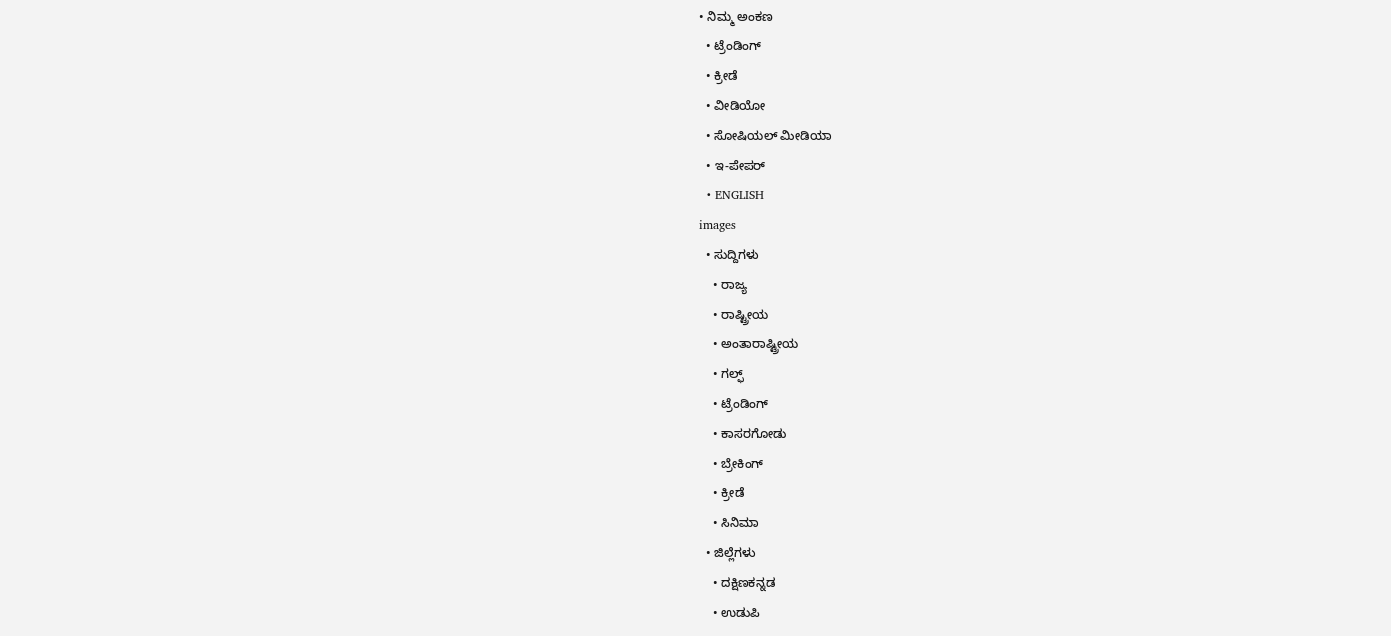• ನಿಮ್ಮ ಅಂಕಣ
  • ಟ್ರೆಂಡಿಂಗ್
  • ಕ್ರೀಡೆ
  • ವೀಡಿಯೋ
  • ಸೋಷಿಯಲ್ ಮೀಡಿಯಾ
  • ಇ-ಪೇಪರ್
  • ENGLISH
images
  • ಸುದ್ದಿಗಳು
    • ರಾಜ್ಯ
    • ರಾಷ್ಟ್ರೀಯ
    • ಅಂತಾರಾಷ್ಟ್ರೀಯ
    • ಗಲ್ಫ್
    • ಟ್ರೆಂಡಿಂಗ್
    • ಕಾಸರಗೋಡು
    • ಬ್ರೇಕಿಂಗ್
    • ಕ್ರೀಡೆ
    • ಸಿನಿಮಾ
  • ಜಿಲ್ಲೆಗಳು
    • ದಕ್ಷಿಣಕನ್ನಡ
    • ಉಡುಪಿ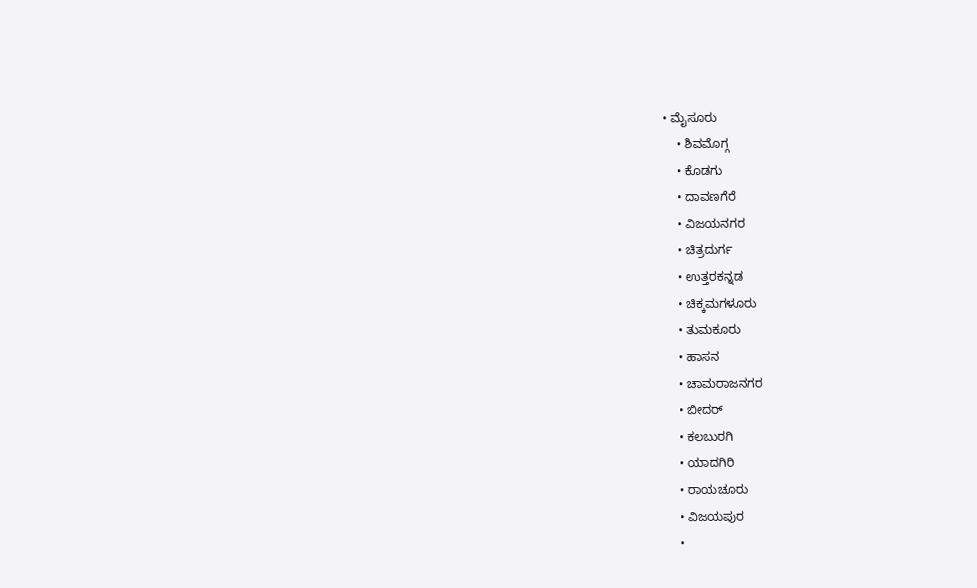• ಮೈಸೂರು
    • ಶಿವಮೊಗ್ಗ
    • ಕೊಡಗು
    • ದಾವಣಗೆರೆ
    • ವಿಜಯನಗರ
    • ಚಿತ್ರದುರ್ಗ
    • ಉತ್ತರಕನ್ನಡ
    • ಚಿಕ್ಕಮಗಳೂರು
    • ತುಮಕೂರು
    • ಹಾಸನ
    • ಚಾಮರಾಜನಗರ
    • ಬೀದರ್‌
    • ಕಲಬುರಗಿ
    • ಯಾದಗಿರಿ
    • ರಾಯಚೂರು
    • ವಿಜಯಪುರ
    •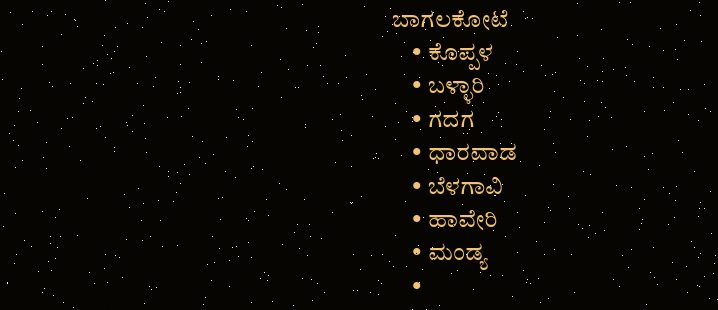ಬಾಗಲಕೋಟೆ
    • ಕೊಪ್ಪಳ
    • ಬಳ್ಳಾರಿ
    • ಗದಗ
    • ಧಾರವಾಡ
    • ಬೆಳಗಾವಿ
    • ಹಾವೇರಿ
    • ಮಂಡ್ಯ
    •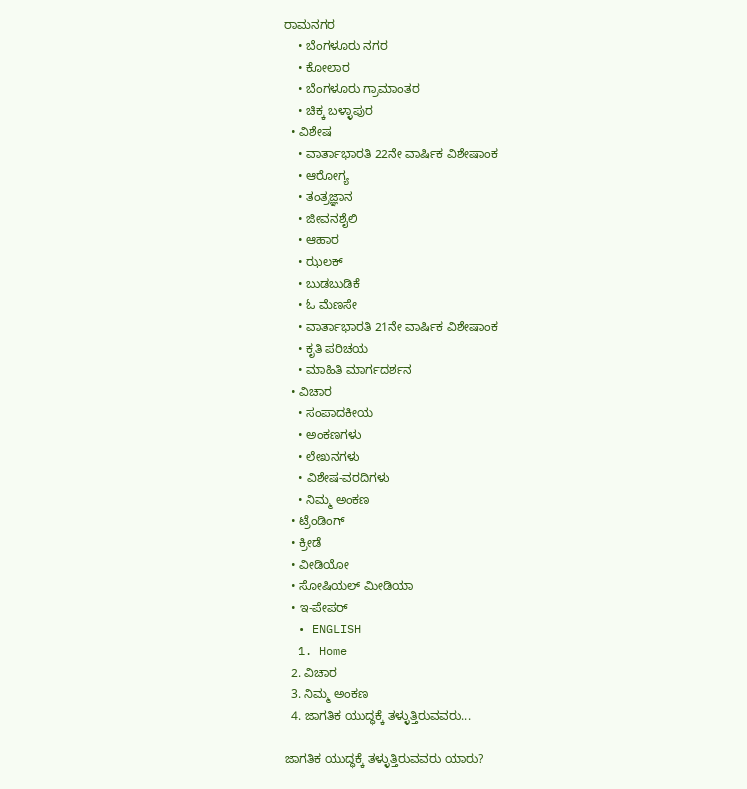ರಾಮನಗರ
    • ಬೆಂಗಳೂರು ನಗರ
    • ಕೋಲಾರ
    • ಬೆಂಗಳೂರು ಗ್ರಾಮಾಂತರ
    • ಚಿಕ್ಕ ಬಳ್ಳಾಪುರ
  • ವಿಶೇಷ
    • ವಾರ್ತಾಭಾರತಿ 22ನೇ ವಾರ್ಷಿಕ ವಿಶೇಷಾಂಕ
    • ಆರೋಗ್ಯ
    • ತಂತ್ರಜ್ಞಾನ
    • ಜೀವನಶೈಲಿ
    • ಆಹಾರ
    • ಝಲಕ್
    • ಬುಡಬುಡಿಕೆ
    • ಓ ಮೆಣಸೇ
    • ವಾರ್ತಾಭಾರತಿ 21ನೇ ವಾರ್ಷಿಕ ವಿಶೇಷಾಂಕ
    • ಕೃತಿ ಪರಿಚಯ
    • ಮಾಹಿತಿ ಮಾರ್ಗದರ್ಶನ
  • ವಿಚಾರ
    • ಸಂಪಾದಕೀಯ
    • ಅಂಕಣಗಳು
    • ಲೇಖನಗಳು
    • ವಿಶೇಷ-ವರದಿಗಳು
    • ನಿಮ್ಮ ಅಂಕಣ
  • ಟ್ರೆಂಡಿಂಗ್
  • ಕ್ರೀಡೆ
  • ವೀಡಿಯೋ
  • ಸೋಷಿಯಲ್ ಮೀಡಿಯಾ
  • ಇ-ಪೇಪರ್
  • ENGLISH
  1. Home
  2. ವಿಚಾರ
  3. ನಿಮ್ಮ ಅಂಕಣ
  4. ಜಾಗತಿಕ ಯುದ್ಧಕ್ಕೆ ತಳ್ಳುತ್ತಿರುವವರು...

ಜಾಗತಿಕ ಯುದ್ಧಕ್ಕೆ ತಳ್ಳುತ್ತಿರುವವರು ಯಾರು?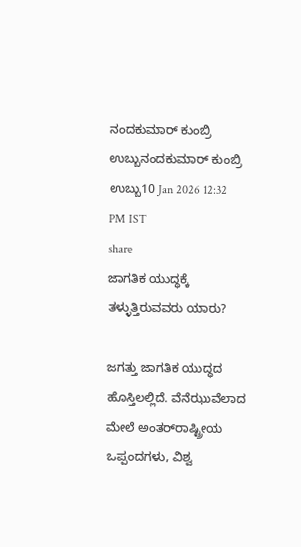ನಂದಕುಮಾರ್ ಕುಂಬ್ರಿ ಉಬ್ಬುನಂದಕುಮಾರ್ ಕುಂಬ್ರಿ ಉಬ್ಬು10 Jan 2026 12:32 PM IST
share
ಜಾಗತಿಕ ಯುದ್ಧಕ್ಕೆ ತಳ್ಳುತ್ತಿರುವವರು ಯಾರು?

ಜಗತ್ತು ಜಾಗತಿಕ ಯುದ್ಧದ ಹೊಸ್ತಿಲಲ್ಲಿದೆ. ವೆನೆಝುವೆಲಾದ ಮೇಲೆ ಅಂತರ್‌ರಾಷ್ಟ್ರೀಯ ಒಪ್ಪಂದಗಳು, ವಿಶ್ವ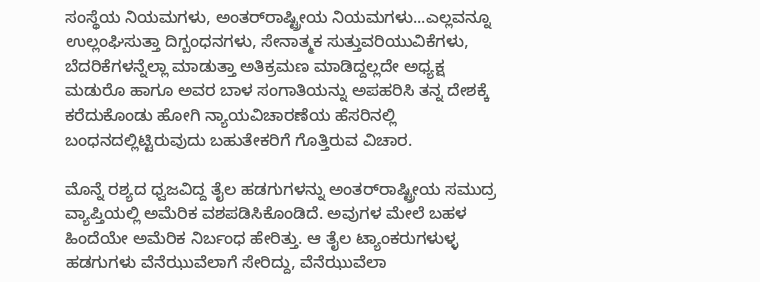ಸಂಸ್ಥೆಯ ನಿಯಮಗಳು, ಅಂತರ್‌ರಾಷ್ಟ್ರೀಯ ನಿಯಮಗಳು...ಎಲ್ಲವನ್ನೂ ಉಲ್ಲಂಘಿಸುತ್ತಾ ದಿಗ್ಬಂಧನಗಳು, ಸೇನಾತ್ಮಕ ಸುತ್ತುವರಿಯುವಿಕೆಗಳು, ಬೆದರಿಕೆಗಳನ್ನೆಲ್ಲಾ ಮಾಡುತ್ತಾ ಅತಿಕ್ರಮಣ ಮಾಡಿದ್ದಲ್ಲದೇ ಅಧ್ಯಕ್ಷ ಮಡುರೊ ಹಾಗೂ ಅವರ ಬಾಳ ಸಂಗಾತಿಯನ್ನು ಅಪಹರಿಸಿ ತನ್ನ ದೇಶಕ್ಕೆ ಕರೆದುಕೊಂಡು ಹೋಗಿ ನ್ಯಾಯವಿಚಾರಣೆಯ ಹೆಸರಿನಲ್ಲಿ ಬಂಧನದಲ್ಲಿಟ್ಟಿರುವುದು ಬಹುತೇಕರಿಗೆ ಗೊತ್ತಿರುವ ವಿಚಾರ.

ಮೊನ್ನೆ ರಶ್ಯದ ಧ್ವಜವಿದ್ದ ತೈಲ ಹಡಗುಗಳನ್ನು ಅಂತರ್‌ರಾಷ್ಟ್ರೀಯ ಸಮುದ್ರ ವ್ಯಾಪ್ತಿಯಲ್ಲಿ ಅಮೆರಿಕ ವಶಪಡಿಸಿಕೊಂಡಿದೆ. ಅವುಗಳ ಮೇಲೆ ಬಹಳ ಹಿಂದೆಯೇ ಅಮೆರಿಕ ನಿರ್ಬಂಧ ಹೇರಿತ್ತು. ಆ ತೈಲ ಟ್ಯಾಂಕರುಗಳುಳ್ಳ ಹಡಗುಗಳು ವೆನೆಝುವೆಲಾಗೆ ಸೇರಿದ್ದು, ವೆನೆಝುವೆಲಾ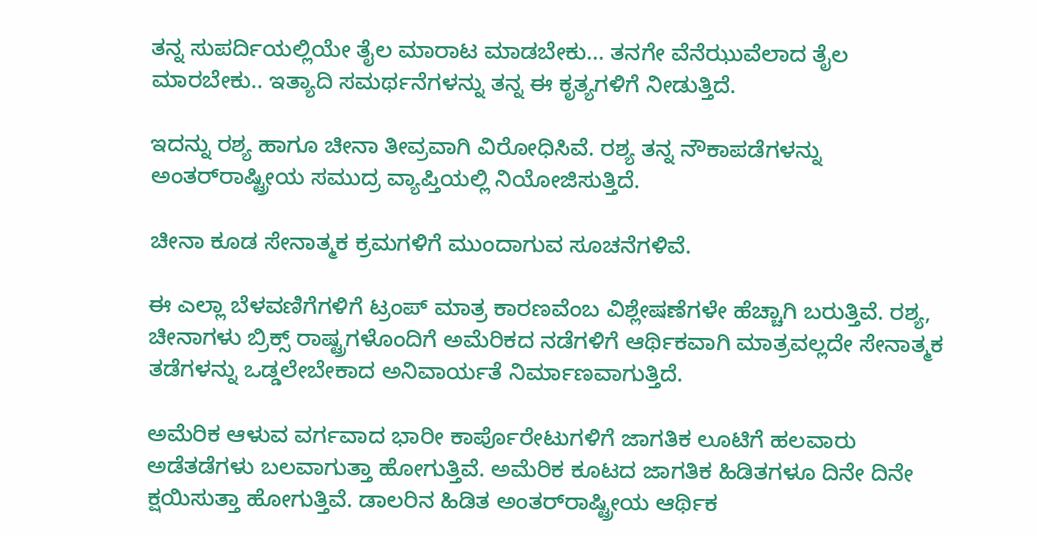ತನ್ನ ಸುಪರ್ದಿಯಲ್ಲಿಯೇ ತೈಲ ಮಾರಾಟ ಮಾಡಬೇಕು... ತನಗೇ ವೆನೆಝುವೆಲಾದ ತೈಲ ಮಾರಬೇಕು.. ಇತ್ಯಾದಿ ಸಮರ್ಥನೆಗಳನ್ನು ತನ್ನ ಈ ಕೃತ್ಯಗಳಿಗೆ ನೀಡುತ್ತಿದೆ.

ಇದನ್ನು ರಶ್ಯ ಹಾಗೂ ಚೀನಾ ತೀವ್ರವಾಗಿ ವಿರೋಧಿಸಿವೆ. ರಶ್ಯ ತನ್ನ ನೌಕಾಪಡೆಗಳನ್ನು ಅಂತರ್‌ರಾಷ್ಟ್ರೀಯ ಸಮುದ್ರ ವ್ಯಾಪ್ತಿಯಲ್ಲಿ ನಿಯೋಜಿಸುತ್ತಿದೆ.

ಚೀನಾ ಕೂಡ ಸೇನಾತ್ಮಕ ಕ್ರಮಗಳಿಗೆ ಮುಂದಾಗುವ ಸೂಚನೆಗಳಿವೆ.

ಈ ಎಲ್ಲಾ ಬೆಳವಣಿಗೆಗಳಿಗೆ ಟ್ರಂಪ್ ಮಾತ್ರ ಕಾರಣವೆಂಬ ವಿಶ್ಲೇಷಣೆಗಳೇ ಹೆಚ್ಚಾಗಿ ಬರುತ್ತಿವೆ. ರಶ್ಯ, ಚೀನಾಗಳು ಬ್ರಿಕ್ಸ್ ರಾಷ್ಟ್ರಗಳೊಂದಿಗೆ ಅಮೆರಿಕದ ನಡೆಗಳಿಗೆ ಆರ್ಥಿಕವಾಗಿ ಮಾತ್ರವಲ್ಲದೇ ಸೇನಾತ್ಮಕ ತಡೆಗಳನ್ನು ಒಡ್ಡಲೇಬೇಕಾದ ಅನಿವಾರ್ಯತೆ ನಿರ್ಮಾಣವಾಗುತ್ತಿದೆ.

ಅಮೆರಿಕ ಆಳುವ ವರ್ಗವಾದ ಭಾರೀ ಕಾರ್ಪೊರೇಟುಗಳಿಗೆ ಜಾಗತಿಕ ಲೂಟಿಗೆ ಹಲವಾರು ಅಡೆತಡೆಗಳು ಬಲವಾಗುತ್ತಾ ಹೋಗುತ್ತಿವೆ. ಅಮೆರಿಕ ಕೂಟದ ಜಾಗತಿಕ ಹಿಡಿತಗಳೂ ದಿನೇ ದಿನೇ ಕ್ಷಯಿಸುತ್ತಾ ಹೋಗುತ್ತಿವೆ. ಡಾಲರಿನ ಹಿಡಿತ ಅಂತರ್‌ರಾಷ್ಟ್ರೀಯ ಆರ್ಥಿಕ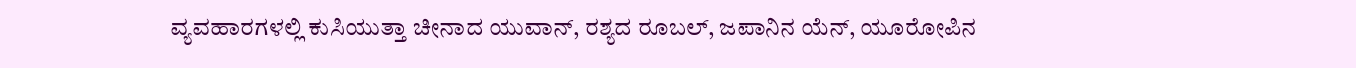ವ್ಯವಹಾರಗಳಲ್ಲಿ ಕುಸಿಯುತ್ತಾ ಚೀನಾದ ಯುವಾನ್, ರಶ್ಯದ ರೂಬಲ್, ಜಪಾನಿನ ಯೆನ್, ಯೂರೋಪಿನ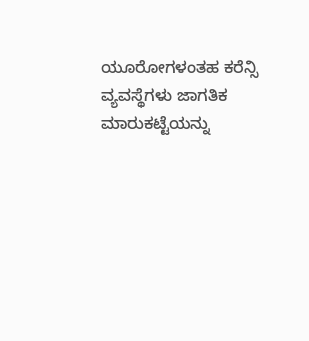ಯೂರೋಗಳಂತಹ ಕರೆನ್ಸಿ ವ್ಯವಸ್ಥೆಗಳು ಜಾಗತಿಕ ಮಾರುಕಟ್ಟೆಯನ್ನು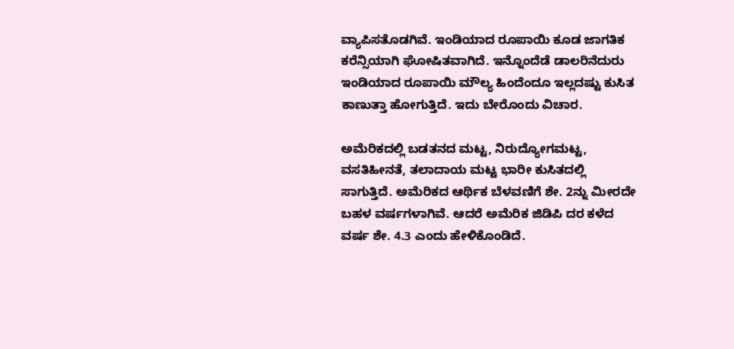ವ್ಯಾಪಿಸತೊಡಗಿವೆ. ಇಂಡಿಯಾದ ರೂಪಾಯಿ ಕೂಡ ಜಾಗತಿಕ ಕರೆನ್ಸಿಯಾಗಿ ಘೋಷಿತವಾಗಿದೆ. ಇನ್ನೊಂದೆಡೆ ಡಾಲರಿನೆದುರು ಇಂಡಿಯಾದ ರೂಪಾಯಿ ಮೌಲ್ಯ ಹಿಂದೆಂದೂ ಇಲ್ಲದಷ್ಟು ಕುಸಿತ ಕಾಣುತ್ತಾ ಹೋಗುತ್ತಿದೆ. ಇದು ಬೇರೊಂದು ವಿಚಾರ.

ಅಮೆರಿಕದಲ್ಲಿ ಬಡತನದ ಮಟ್ಟ, ನಿರುದ್ಯೋಗಮಟ್ಟ, ವಸತಿಹೀನತೆ, ತಲಾದಾಯ ಮಟ್ಟ ಭಾರೀ ಕುಸಿತದಲ್ಲಿ ಸಾಗುತ್ತಿದೆ. ಅಮೆರಿಕದ ಆರ್ಥಿಕ ಬೆಳವಣಿಗೆ ಶೇ. 2ನ್ನು ಮೀರದೇ ಬಹಳ ವರ್ಷಗಳಾಗಿವೆ. ಆದರೆ ಅಮೆರಿಕ ಜಿಡಿಪಿ ದರ ಕಳೆದ ವರ್ಷ ಶೇ. 4.3 ಎಂದು ಹೇಳಿಕೊಂಡಿದೆ.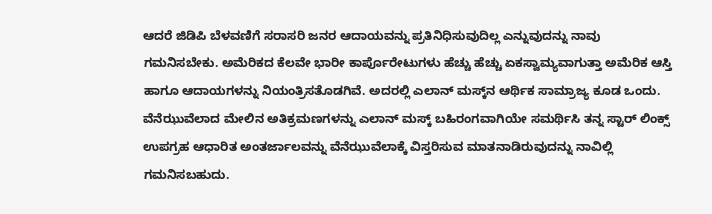ಆದರೆ ಜಿಡಿಪಿ ಬೆಳವಣಿಗೆ ಸರಾಸರಿ ಜನರ ಆದಾಯವನ್ನು ಪ್ರತಿನಿಧಿಸುವುದಿಲ್ಲ ಎನ್ನುವುದನ್ನು ನಾವು ಗಮನಿಸಬೇಕು. ಅಮೆರಿಕದ ಕೆಲವೇ ಭಾರೀ ಕಾರ್ಪೊರೇಟುಗಳು ಹೆಚ್ಚು ಹೆಚ್ಚು ಏಕಸ್ವಾಮ್ಯವಾಗುತ್ತಾ ಅಮೆರಿಕ ಆಸ್ತಿ ಹಾಗೂ ಆದಾಯಗಳನ್ನು ನಿಯಂತ್ರಿಸತೊಡಗಿವೆ. ಅದರಲ್ಲಿ ಎಲಾನ್ ಮಸ್ಕ್‌ನ ಆರ್ಥಿಕ ಸಾಮ್ರಾಜ್ಯ ಕೂಡ ಒಂದು. ವೆನೆಝುವೆಲಾದ ಮೇಲಿನ ಅತಿಕ್ರಮಣಗಳನ್ನು ಎಲಾನ್ ಮಸ್ಕ್ ಬಹಿರಂಗವಾಗಿಯೇ ಸಮರ್ಥಿಸಿ ತನ್ನ ಸ್ಟಾರ್ ಲಿಂಕ್ಸ್ ಉಪಗ್ರಹ ಆಧಾರಿತ ಅಂತರ್ಜಾಲವನ್ನು ವೆನೆಝುವೆಲಾಕ್ಕೆ ವಿಸ್ತರಿಸುವ ಮಾತನಾಡಿರುವುದನ್ನು ನಾವಿಲ್ಲಿ ಗಮನಿಸಬಹುದು.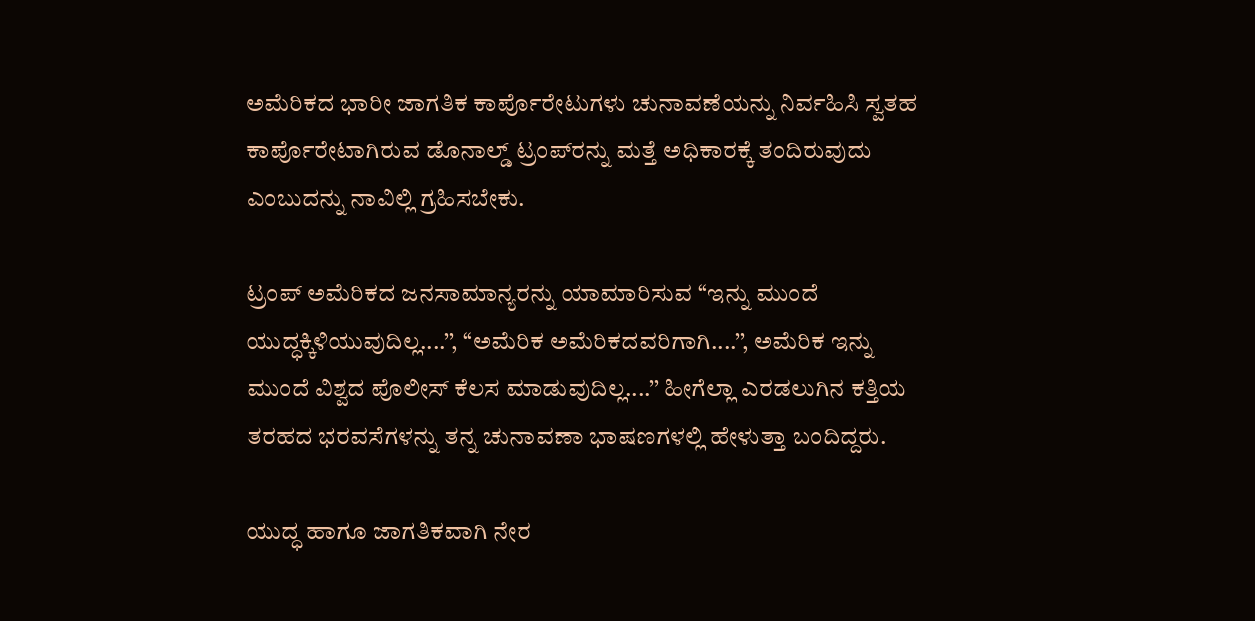ಅಮೆರಿಕದ ಭಾರೀ ಜಾಗತಿಕ ಕಾರ್ಪೊರೇಟುಗಳು ಚುನಾವಣೆಯನ್ನು ನಿರ್ವಹಿಸಿ ಸ್ವತಹ ಕಾರ್ಪೊರೇಟಾಗಿರುವ ಡೊನಾಲ್ಡ್ ಟ್ರಂಪ್‌ರನ್ನು ಮತ್ತೆ ಅಧಿಕಾರಕ್ಕೆ ತಂದಿರುವುದು ಎಂಬುದನ್ನು ನಾವಿಲ್ಲಿ ಗ್ರಹಿಸಬೇಕು.

ಟ್ರಂಪ್ ಅಮೆರಿಕದ ಜನಸಾಮಾನ್ಯರನ್ನು ಯಾಮಾರಿಸುವ ‘‘ಇನ್ನು ಮುಂದೆ ಯುದ್ಧಕ್ಕಿಳಿಯುವುದಿಲ್ಲ....’’, ‘‘ಅಮೆರಿಕ ಅಮೆರಿಕದವರಿಗಾಗಿ....’’, ಅಮೆರಿಕ ಇನ್ನು ಮುಂದೆ ವಿಶ್ವದ ಪೊಲೀಸ್ ಕೆಲಸ ಮಾಡುವುದಿಲ್ಲ....’’ ಹೀಗೆಲ್ಲಾ ಎರಡಲುಗಿನ ಕತ್ತಿಯ ತರಹದ ಭರವಸೆಗಳನ್ನು ತನ್ನ ಚುನಾವಣಾ ಭಾಷಣಗಳಲ್ಲಿ ಹೇಳುತ್ತಾ ಬಂದಿದ್ದರು.

ಯುದ್ಧ ಹಾಗೂ ಜಾಗತಿಕವಾಗಿ ನೇರ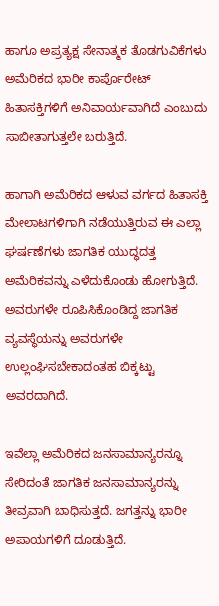ಹಾಗೂ ಅಪ್ರತ್ಯಕ್ಷ ಸೇನಾತ್ಮಕ ತೊಡಗುವಿಕೆಗಳು ಅಮೆರಿಕದ ಭಾರೀ ಕಾರ್ಪೊರೇಟ್ ಹಿತಾಸಕ್ತಿಗಳಿಗೆ ಅನಿವಾರ್ಯವಾಗಿದೆ ಎಂಬುದು ಸಾಬೀತಾಗುತ್ತಲೇ ಬರುತ್ತಿದೆ.

ಹಾಗಾಗಿ ಅಮೆರಿಕದ ಆಳುವ ವರ್ಗದ ಹಿತಾಸಕ್ತಿ ಮೇಲಾಟಗಳಿಗಾಗಿ ನಡೆಯುತ್ತಿರುವ ಈ ಎಲ್ಲಾ ಘರ್ಷಣೆಗಳು ಜಾಗತಿಕ ಯುದ್ಧದತ್ತ ಅಮೆರಿಕವನ್ನು ಎಳೆದುಕೊಂಡು ಹೋಗುತ್ತಿದೆ. ಅವರುಗಳೇ ರೂಪಿಸಿಕೊಂಡಿದ್ದ ಜಾಗತಿಕ ವ್ಯವಸ್ಥೆಯನ್ನು ಅವರುಗಳೇ ಉಲ್ಲಂಘಿಸಬೇಕಾದಂತಹ ಬಿಕ್ಕಟ್ಟು ಅವರದಾಗಿದೆ.

ಇವೆಲ್ಲಾ ಅಮೆರಿಕದ ಜನಸಾಮಾನ್ಯರನ್ನೂ ಸೇರಿದಂತೆ ಜಾಗತಿಕ ಜನಸಾಮಾನ್ಯರನ್ನು ತೀವ್ರವಾಗಿ ಬಾಧಿಸುತ್ತದೆ. ಜಗತ್ತನ್ನು ಭಾರೀ ಅಪಾಯಗಳಿಗೆ ದೂಡುತ್ತಿದೆ.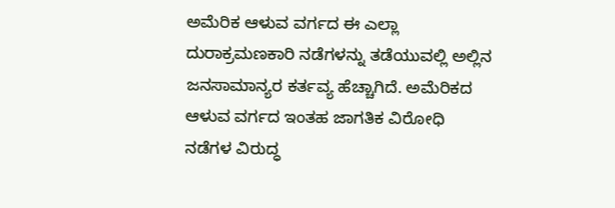ಅಮೆರಿಕ ಆಳುವ ವರ್ಗದ ಈ ಎಲ್ಲಾ ದುರಾಕ್ರಮಣಕಾರಿ ನಡೆಗಳನ್ನು ತಡೆಯುವಲ್ಲಿ ಅಲ್ಲಿನ ಜನಸಾಮಾನ್ಯರ ಕರ್ತವ್ಯ ಹೆಚ್ಚಾಗಿದೆ. ಅಮೆರಿಕದ ಆಳುವ ವರ್ಗದ ಇಂತಹ ಜಾಗತಿಕ ವಿರೋಧಿ ನಡೆಗಳ ವಿರುದ್ಧ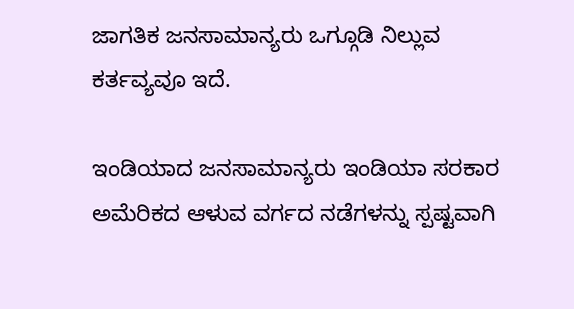ಜಾಗತಿಕ ಜನಸಾಮಾನ್ಯರು ಒಗ್ಗೂಡಿ ನಿಲ್ಲುವ ಕರ್ತವ್ಯವೂ ಇದೆ.

ಇಂಡಿಯಾದ ಜನಸಾಮಾನ್ಯರು ಇಂಡಿಯಾ ಸರಕಾರ ಅಮೆರಿಕದ ಆಳುವ ವರ್ಗದ ನಡೆಗಳನ್ನು ಸ್ಪಷ್ಟವಾಗಿ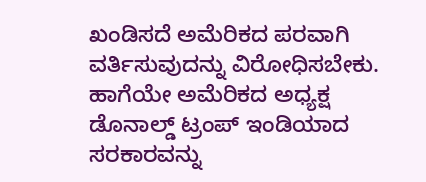ಖಂಡಿಸದೆ ಅಮೆರಿಕದ ಪರವಾಗಿ ವರ್ತಿಸುವುದನ್ನು ವಿರೋಧಿಸಬೇಕು. ಹಾಗೆಯೇ ಅಮೆರಿಕದ ಅಧ್ಯಕ್ಷ ಡೊನಾಲ್ಡ್ ಟ್ರಂಪ್ ಇಂಡಿಯಾದ ಸರಕಾರವನ್ನು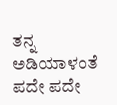ತನ್ನ ಅಡಿಯಾಳಂತೆ ಪದೇ ಪದೇ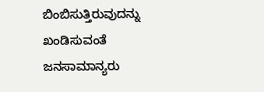ಬಿಂಬಿಸುತ್ತಿರುವುದನ್ನು ಖಂಡಿಸುವಂತೆ ಜನಸಾಮಾನ್ಯರು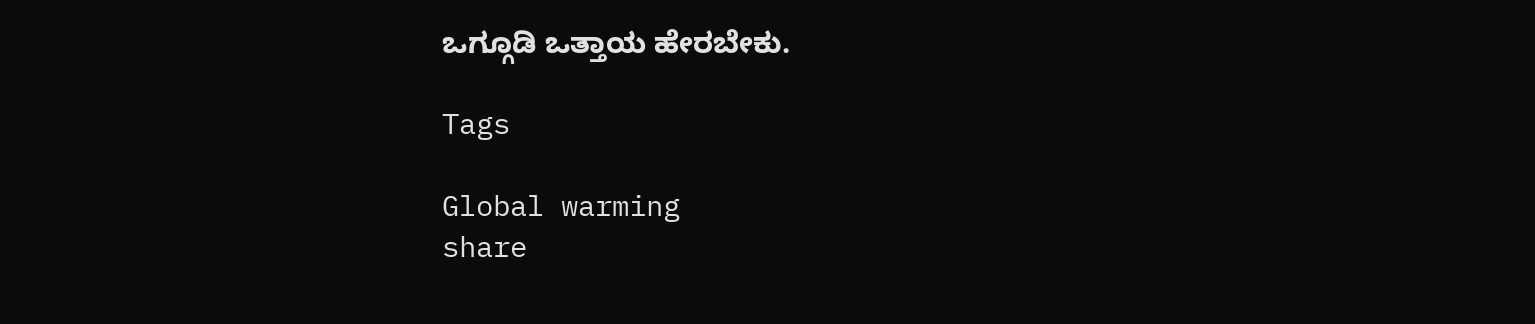ಒಗ್ಗೂಡಿ ಒತ್ತಾಯ ಹೇರಬೇಕು.

Tags

Global warming
share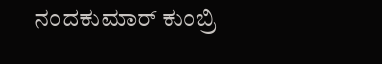ನಂದಕುಮಾರ್ ಕುಂಬ್ರಿ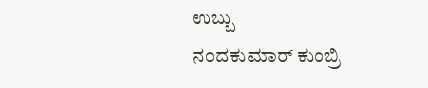ಉಬ್ಬು
ನಂದಕುಮಾರ್ ಕುಂಬ್ರಿ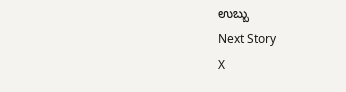ಉಬ್ಬು
Next Story
X